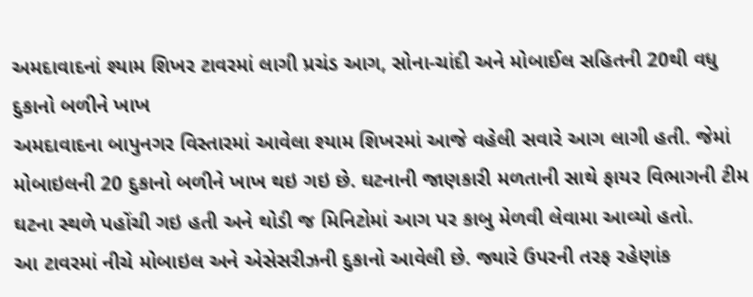અમદાવાદનાં શ્યામ શિખર ટાવરમાં લાગી પ્રચંડ આગ, સોના-ચાંદી અને મોબાઈલ સહિતની 20થી વધુ દુકાનો બળીને ખાખ
અમદાવાદના બાપુનગર વિસ્તારમાં આવેલા શ્યામ શિખરમાં આજે વહેલી સવારે આગ લાગી હતી. જેમાં મોબાઇલની 20 દુકાનો બળીને ખાખ થઇ ગઇ છે. ઘટનાની જાણકારી મળતાની સાથે ફાયર વિભાગની ટીમ ઘટના સ્થળે પહોંચી ગઇ હતી અને થોડી જ મિનિટોમાં આગ પર કાબુ મેળવી લેવામા આવ્યો હતો.
આ ટાવરમાં નીચે મોબાઇલ અને એસેસરીઝની દુકાનો આવેલી છે. જ્યારે ઉપરની તરફ રહેણાંક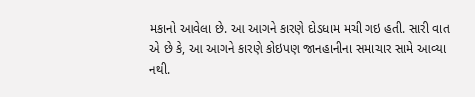મકાનો આવેલા છે. આ આગને કારણે દોડધામ મચી ગઇ હતી. સારી વાત એ છે કે, આ આગને કારણે કોઇપણ જાનહાનીના સમાચાર સામે આવ્યા નથી.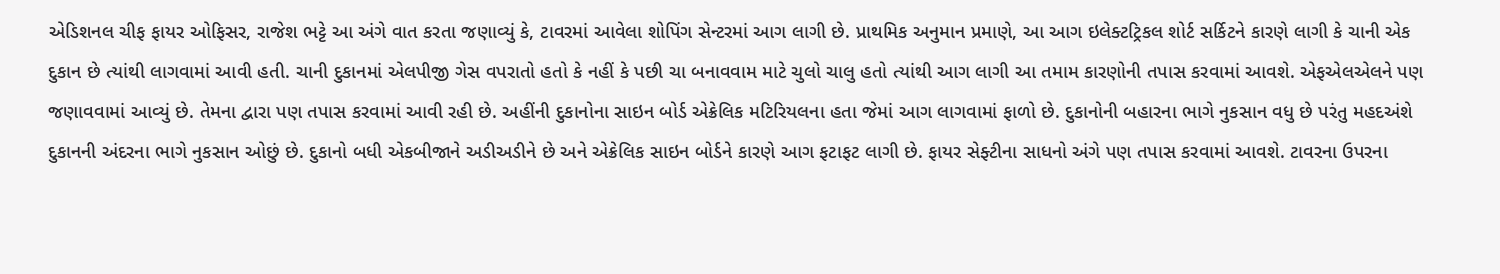એડિશનલ ચીફ ફાયર ઓફિસર, રાજેશ ભટ્ટે આ અંગે વાત કરતા જણાવ્યું કે, ટાવરમાં આવેલા શોપિંગ સેન્ટરમાં આગ લાગી છે. પ્રાથમિક અનુમાન પ્રમાણે, આ આગ ઇલેક્ટટ્રિકલ શોર્ટ સર્કિટને કારણે લાગી કે ચાની એક દુકાન છે ત્યાંથી લાગવામાં આવી હતી. ચાની દુકાનમાં એલપીજી ગેસ વપરાતો હતો કે નહીં કે પછી ચા બનાવવામ માટે ચુલો ચાલુ હતો ત્યાંથી આગ લાગી આ તમામ કારણોની તપાસ કરવામાં આવશે. એફએલએલને પણ જણાવવામાં આવ્યું છે. તેમના દ્વારા પણ તપાસ કરવામાં આવી રહી છે. અહીંની દુકાનોના સાઇન બોર્ડ એક્રેલિક મટિરિયલના હતા જેમાં આગ લાગવામાં ફાળો છે. દુકાનોની બહારના ભાગે નુકસાન વધુ છે પરંતુ મહદઅંશે દુકાનની અંદરના ભાગે નુકસાન ઓછું છે. દુકાનો બધી એકબીજાને અડીઅડીને છે અને એક્રેલિક સાઇન બોર્ડને કારણે આગ ફટાફટ લાગી છે. ફાયર સેફ્ટીના સાધનો અંગે પણ તપાસ કરવામાં આવશે. ટાવરના ઉપરના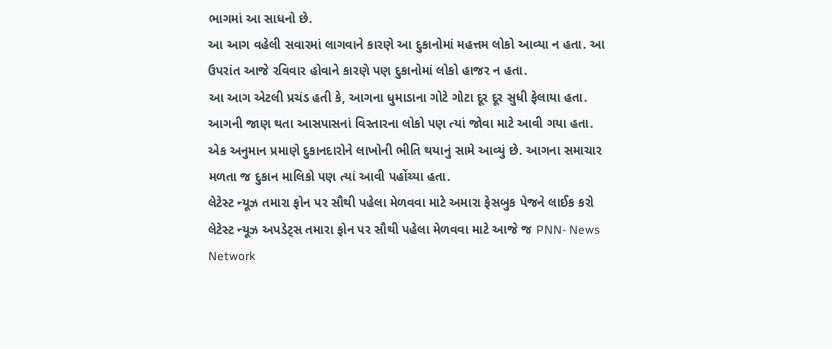ભાગમાં આ સાધનો છે.
આ આગ વહેલી સવારમાં લાગવાને કારણે આ દુકાનોમાં મહત્તમ લોકો આવ્યા ન હતા. આ ઉપરાંત આજે રવિવાર હોવાને કારણે પણ દુકાનોમાં લોકો હાજર ન હતા.
આ આગ એટલી પ્રચંડ હતી કે, આગના ધુમાડાના ગોટે ગોટા દૂર દૂર સુધી ફેલાયા હતા. આગની જાણ થતા આસપાસનાં વિસ્તારના લોકો પણ ત્યાં જોવા માટે આવી ગયા હતા.
એક અનુમાન પ્રમાણે દુકાનદારોને લાખોની ભીતિ થયાનું સામે આવ્યું છે. આગના સમાચાર મળતા જ દુકાન માલિકો પણ ત્યાં આવી પહોંચ્યા હતા.
લેટેસ્ટ ન્યૂઝ તમારા ફોન પર સૌથી પહેલા મેળવવા માટે અમારા ફેસબુક પેજને લાઈક કરો
લેટેસ્ટ ન્યૂઝ અપડેટ્સ તમારા ફોન પર સૌથી પહેલા મેળવવા માટે આજે જ PNN- News Network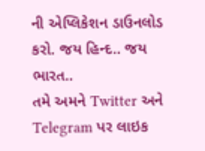ની એપ્લિકેશન ડાઉનલોડ કરો. જય હિન્દ.. જય ભારત..
તમે અમને Twitter અને Telegram પર લાઇક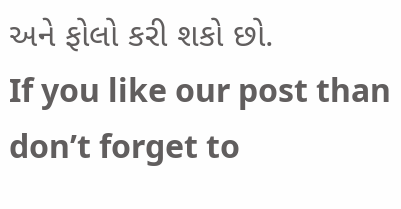અને ફોલો કરી શકો છો.
If you like our post than don’t forget to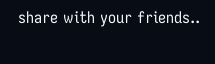share with your friends..